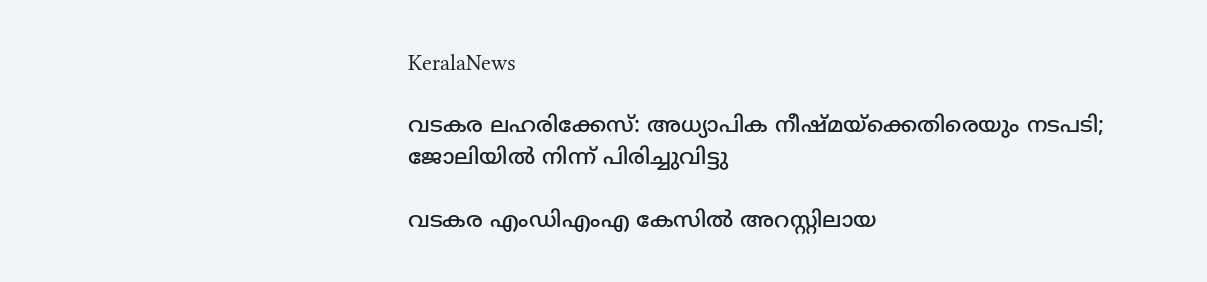KeralaNews

വടകര ലഹരിക്കേസ്: അധ്യാപിക നീഷ്മയ്‌ക്കെതിരെയും നടപടി; ജോലിയിൽ നിന്ന് പിരിച്ചുവിട്ടു

വടകര എംഡിഎംഎ കേസില്‍ അറസ്റ്റിലായ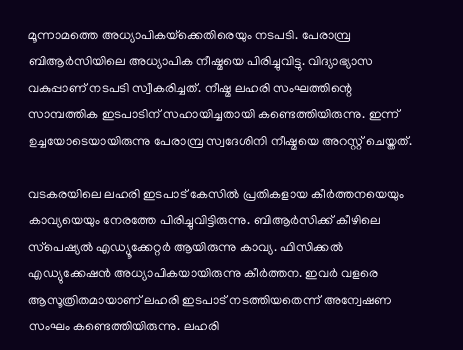മൂന്നാമത്തെ അധ്യാപികയ്‌ക്കെതിരെയും നടപടി. പേരാമ്പ്ര ബിആര്‍സിയിലെ അധ്യാപിക നീഷ്മയെ പിരിച്ചുവിട്ടു. വിദ്യാഭ്യാസ വകുപ്പാണ് നടപടി സ്വീകരിച്ചത്. നീഷ്മ ലഹരി സംഘത്തിന്റെ സാമ്പത്തിക ഇടപാടിന് സഹായിച്ചതായി കണ്ടെത്തിയിരുന്നു. ഇന്ന് ഉച്ചയോടെയായിരുന്നു പേരാമ്പ്ര സ്വദേശിനി നീഷ്മയെ അറസ്റ്റ് ചെയ്തത്.

വടകരയിലെ ലഹരി ഇടപാട് കേസില്‍ പ്രതികളായ കീര്‍ത്തനയെയും കാവ്യയെയും നേരത്തേ പിരിച്ചുവിട്ടിരുന്നു. ബിആര്‍സിക്ക് കീഴിലെ സ്‌പെഷ്യല്‍ എഡ്യൂക്കേറ്റര്‍ ആയിരുന്നു കാവ്യ. ഫിസിക്കല്‍ എഡ്യുക്കേഷന്‍ അധ്യാപികയായിരുന്നു കീര്‍ത്തന. ഇവര്‍ വളരെ ആസൂത്രിതമായാണ് ലഹരി ഇടപാട് നടത്തിയതെന്ന് അന്വേഷണ സംഘം കണ്ടെത്തിയിരുന്നു. ലഹരി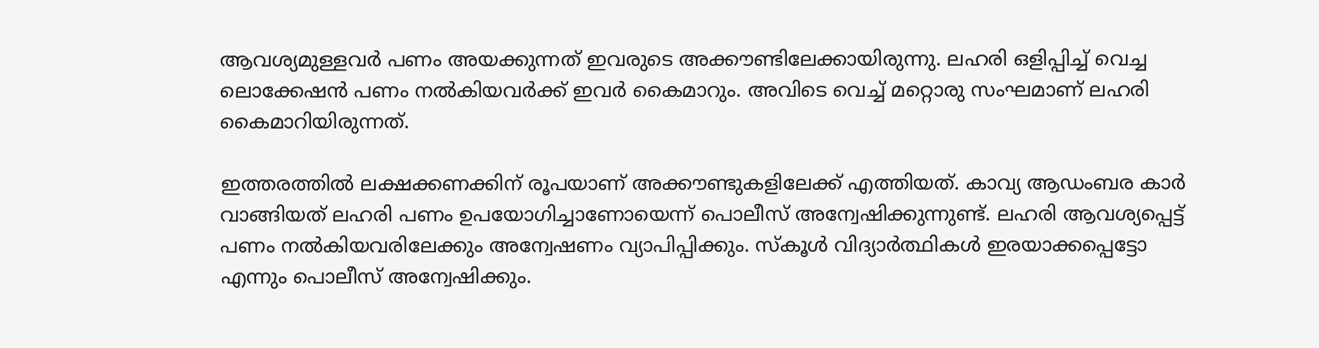ആവശ്യമുള്ളവര്‍ പണം അയക്കുന്നത് ഇവരുടെ അക്കൗണ്ടിലേക്കായിരുന്നു. ലഹരി ഒളിപ്പിച്ച് വെച്ച ലൊക്കേഷന്‍ പണം നല്‍കിയവര്‍ക്ക് ഇവര്‍ കൈമാറും. അവിടെ വെച്ച് മറ്റൊരു സംഘമാണ് ലഹരി കൈമാറിയിരുന്നത്.

ഇത്തരത്തില്‍ ലക്ഷക്കണക്കിന് രൂപയാണ് അക്കൗണ്ടുകളിലേക്ക് എത്തിയത്. കാവ്യ ആഡംബര കാര്‍ വാങ്ങിയത് ലഹരി പണം ഉപയോഗിച്ചാണോയെന്ന് പൊലീസ് അന്വേഷിക്കുന്നുണ്ട്. ലഹരി ആവശ്യപ്പെട്ട് പണം നല്‍കിയവരിലേക്കും അന്വേഷണം വ്യാപിപ്പിക്കും. സ്‌കൂള്‍ വിദ്യാര്‍ത്ഥികള്‍ ഇരയാക്കപ്പെട്ടോ എന്നും പൊലീസ് അന്വേഷിക്കും.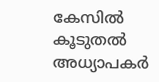കേസില്‍ കൂടുതല്‍ അധ്യാപകര്‍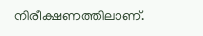നിരീക്ഷണത്തിലാണ്.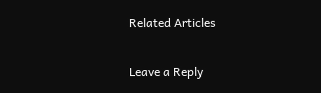Related Articles

Leave a Reply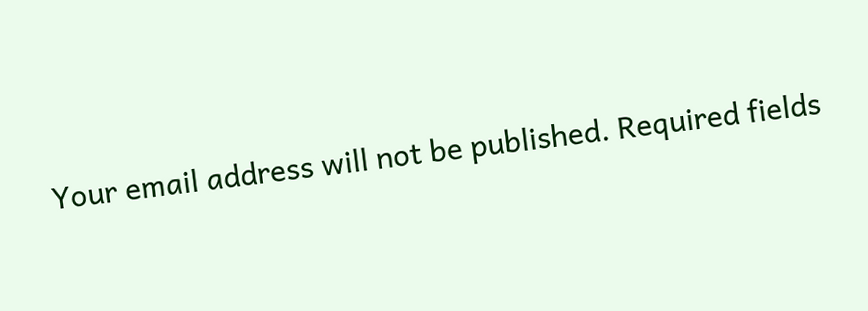Your email address will not be published. Required fields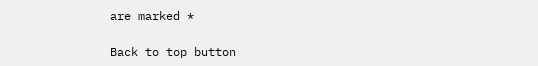are marked *

Back to top button